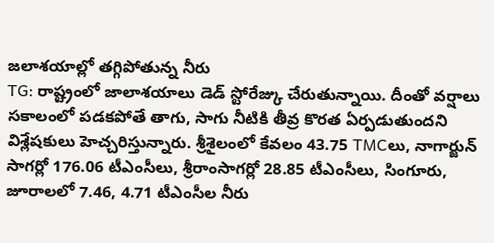జలాశయాల్లో తగ్గిపోతున్న నీరు
TG: రాష్ట్రంలో జాలాశయాలు డెడ్ స్టోరేజ్కు చేరుతున్నాయి. దీంతో వర్షాలు సకాలంలో పడకపోతే తాగు, సాగు నీటికి తీవ్ర కొరత ఏర్పడుతుందని విశ్లేషకులు హెచ్చరిస్తున్నారు. శ్రీశైలంలో కేవలం 43.75 TMCలు, నాగార్జున్ సాగర్లో 176.06 టీఎంసీలు, శ్రీరాంసాగర్లో 28.85 టీఎంసీలు, సింగూరు, జూరాలలో 7.46, 4.71 టీఎంసీల నీరు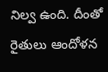నిల్వ ఉంది. దీంతో రైతులు ఆందోళన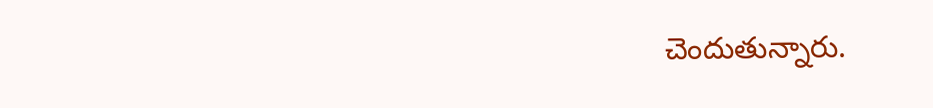చెందుతున్నారు.